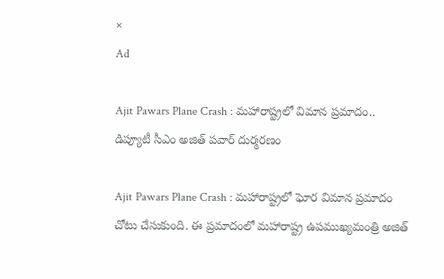×
Ad

Ajit Pawars Plane Crash : మహారాష్ట్రలో విమాన ప్రమాదం.. డిప్యూటీ సీఎం అజిత్ పవార్‌‌ దుర్మరణం

Ajit Pawars Plane Crash : మహారాష్ట్రలో ఘోర విమాన ప్రమాదం చోటు చేసుకుంది. ఈ ప్రమాదంలో మహారాష్ట్ర ఉపముఖ్యమంత్రి అజిత్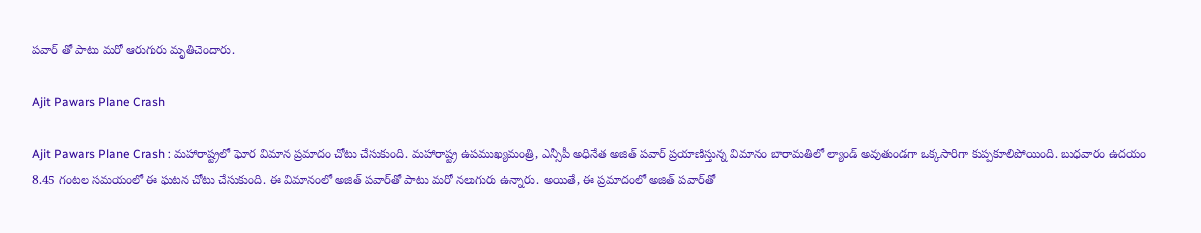పవార్ తో పాటు మరో ఆరుగురు మృతిచెందారు.

Ajit Pawars Plane Crash

Ajit Pawars Plane Crash : మహారాష్ట్రలో ఘోర విమాన ప్రమాదం చోటు చేసుకుంది. మహారాష్ట్ర ఉపముఖ్యమంత్రి, ఎన్సీపీ అధినేత అజిత్ పవార్ ప్రయాణిస్తున్న విమానం బారామతిలో ల్యాండ్ అవుతుండగా ఒక్కసారిగా కుప్పకూలిపోయింది. బుధవారం ఉదయం 8.45 గంటల సమయంలో ఈ ఘటన చోటు చేసుకుంది. ఈ విమానంలో అజిత్ పవార్‌తో పాటు మరో నలుగురు ఉన్నారు. అయితే, ఈ ప్రమాదంలో అజిత్ పవార్‌తో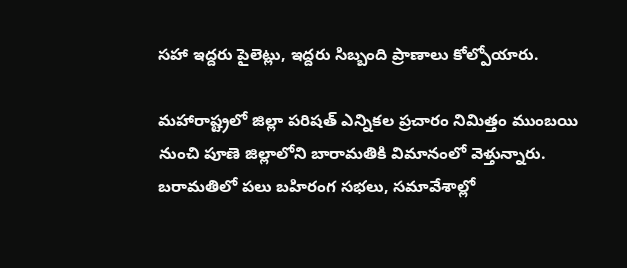సహా ఇద్దరు పైలెట్లు, ఇద్దరు సిబ్బంది ప్రాణాలు కోల్పోయారు.

మహారాష్ట్రలో జిల్లా పరిషత్‌ ఎన్నికల ప్రచారం నిమిత్తం ముంబయి నుంచి పూణె జిల్లాలోని బారామతికి విమానంలో వెళ్తున్నారు. బరామతిలో పలు బహిరంగ సభలు, సమావేశాల్లో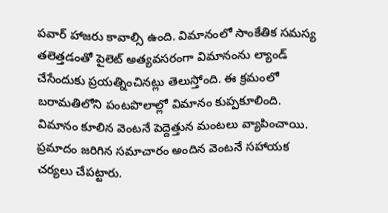పవార్ హాజరు కావాల్సి ఉంది. విమానంలో సాంకేతిక సమస్య తలెత్తడంతో పైలెట్ అత్యవసరంగా విమానంను ల్యాండ్ చేసేందుకు ప్రయత్నించినట్లు తెలుస్తోంది. ఈ క్రమంలో బరామతిలోని పంటపొలాల్లో విమానం కుప్పకూలింది. విమానం కూలిన వెంటనే పెద్దెత్తున మంటలు వ్యాపించాయి. ప్రమాదం జరిగిన సమాచారం అందిన వెంటనే సహాయక చర్యలు చేపట్టారు.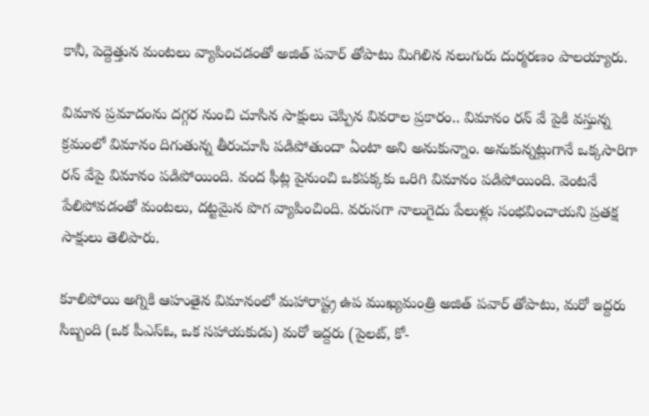కానీ, పెద్దెత్తున మంటలు వ్యాపించడంతో అజిత్ పవార్ తోపాటు మిగిలిన నలుగురు దుర్మరణం పాలయ్యారు.

విమాన ప్రమాదంను దగ్గర నుంచి చూసిన సాక్షులు చెప్పిన వివరాల ప్రకారం.. విమానం రన్ వే పైకి వస్తున్న క్రమంలో విమానం దిగుతున్న తీరుచూసి పడిపోతుందా ఏంటా అని అనుకున్నాం. అనుకున్నట్లుగానే ఒక్కసారిగా రన్ వేపై విమానం పడిపోయింది. వంద ఫీట్ల పైనుంచి ఒకపక్కకు ఒరిగి విమానం పడిపోయింది. వెంటనే పేలిపోవడంతో మంటలు, దట్టమైన పొగ వ్యాపించింది. వరుసగా నాలుగైదు పేలుళ్లు సంభవించాయని ప్రతక్ష సాక్షులు తెలిపారు.

కూలిపోయి అగ్నికి ఆహుతైన విమానంలో మహారాష్ట్ర ఉప ముఖ్యమంత్రి అజిత్ పవార్ తోపాటు, మరో ఇద్దరు సిబ్బంది (ఒక పీఎస్‌ఓ, ఒక సహాయకుడు) మరో ఇద్దరు (పైలట్, కో-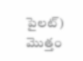పైలట్) మొత్తం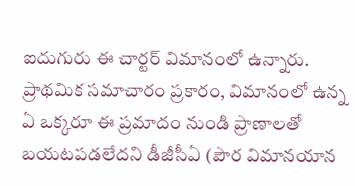ఐదుగురు ఈ చార్టర్ విమానంలో ఉన్నారు. ప్రాథమిక సమాచారం ప్రకారం, విమానంలో ఉన్న ఏ ఒక్కరూ ఈ ప్రమాదం నుండి ప్రాణాలతో బయటపడలేదని డీజీసీఏ (పౌర విమానయాన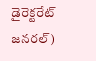డైరెక్టరేట్ జనరల్)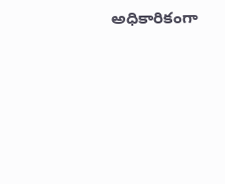అధికారికంగా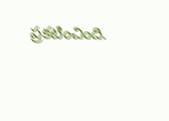ప్రకటించింది.